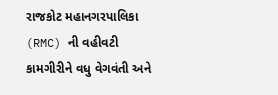રાજકોટ મહાનગરપાલિકા (RMC) ની વહીવટી કામગીરીને વધુ વેગવંતી અને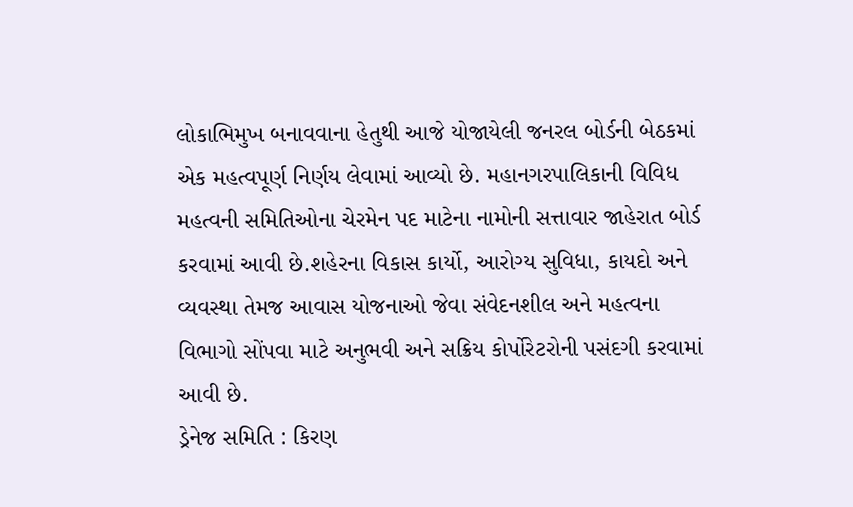લોકાભિમુખ બનાવવાના હેતુથી આજે યોજાયેલી જનરલ બોર્ડની બેઠકમાં એક મહત્વપૂર્ણ નિર્ણય લેવામાં આવ્યો છે. મહાનગરપાલિકાની વિવિધ મહત્વની સમિતિઓના ચેરમેન પદ માટેના નામોની સત્તાવાર જાહેરાત બોર્ડ કરવામાં આવી છે.શહેરના વિકાસ કાર્યો, આરોગ્ય સુવિધા, કાયદો અને વ્યવસ્થા તેમજ આવાસ યોજનાઓ જેવા સંવેદનશીલ અને મહત્વના વિભાગો સોંપવા માટે અનુભવી અને સક્રિય કોર્પોરેટરોની પસંદગી કરવામાં આવી છે.
ડ્રેનેજ સમિતિ : કિરણ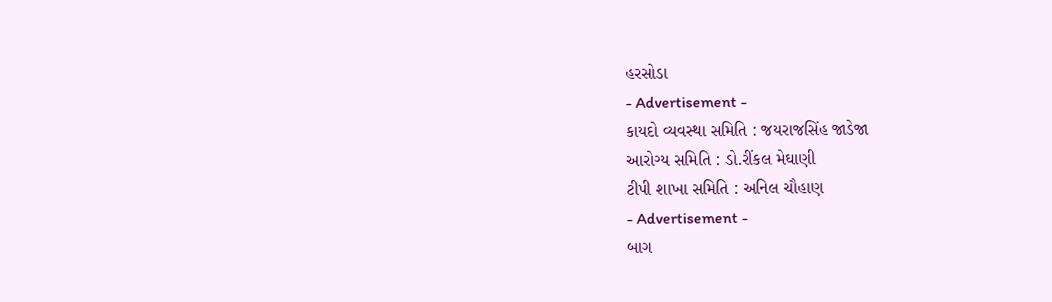હરસોડા
- Advertisement -
કાયદો વ્યવસ્થા સમિતિ : જયરાજસિંહ જાડેજા
આરોગ્ય સમિતિ : ડો.રીંકલ મેઘાણી
ટીપી શાખા સમિતિ : અનિલ ચૌહાણ
- Advertisement -
બાગ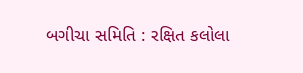બગીચા સમિતિ : રક્ષિત કલોલા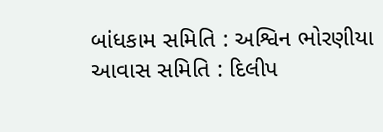બાંધકામ સમિતિ : અશ્વિન ભોરણીયા
આવાસ સમિતિ : દિલીપ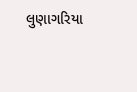લુણાગરિયા